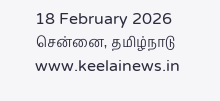18 February 2026 சென்னை, தமிழ்நாடு
www.keelainews.in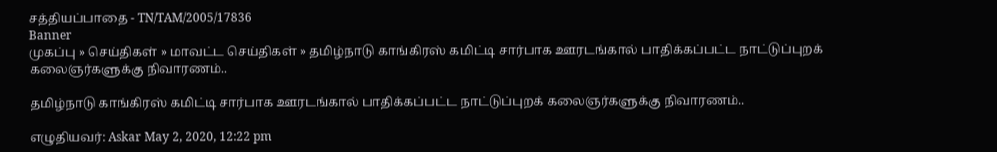சத்தியப்பாதை - TN/TAM/2005/17836
Banner
முகப்பு » செய்திகள் » மாவட்ட செய்திகள் » தமிழ்நாடு காங்கிரஸ் கமிட்டி சார்பாக ஊரடங்கால் பாதிக்கப்பட்ட நாட்டுப்புறக் கலைஞர்களுக்கு நிவாரணம்..

தமிழ்நாடு காங்கிரஸ் கமிட்டி சார்பாக ஊரடங்கால் பாதிக்கப்பட்ட நாட்டுப்புறக் கலைஞர்களுக்கு நிவாரணம்..

எழுதியவர்: Askar May 2, 2020, 12:22 pm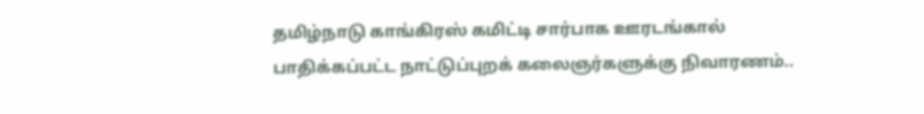தமிழ்நாடு காங்கிரஸ் கமிட்டி சார்பாக ஊரடங்கால் பாதிக்கப்பட்ட நாட்டுப்புறக் கலைஞர்களுக்கு நிவாரணம்..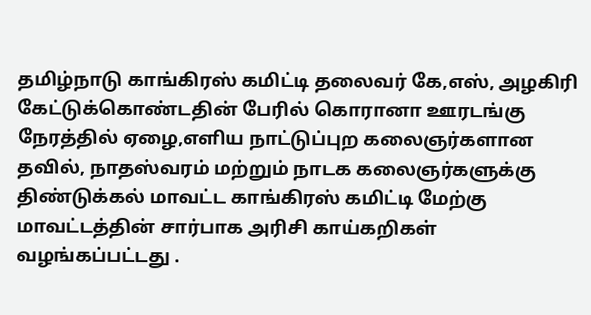தமிழ்நாடு காங்கிரஸ் கமிட்டி தலைவர் கே,எஸ், அழகிரி  கேட்டுக்கொண்டதின் பேரில் கொரானா ஊரடங்கு நேரத்தில் ஏழை,எளிய நாட்டுப்புற கலைஞர்களான தவில், நாதஸ்வரம் மற்றும் நாடக கலைஞர்களுக்கு திண்டுக்கல் மாவட்ட காங்கிரஸ் கமிட்டி மேற்கு மாவட்டத்தின் சார்பாக அரிசி காய்கறிகள் வழங்கப்பட்டது .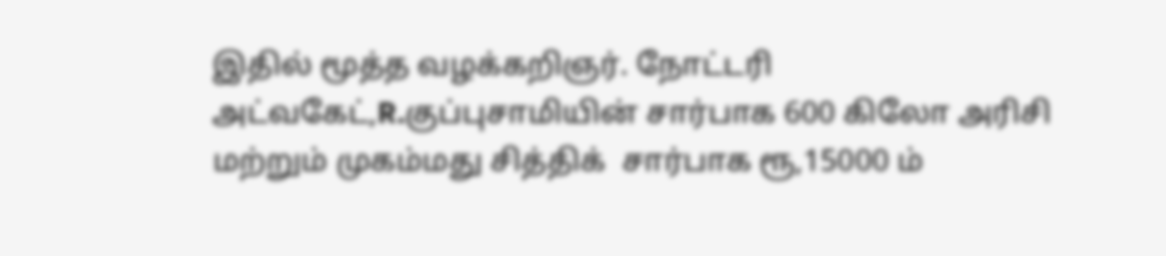இதில் மூத்த வழக்கறிஞர். நோட்டரி அட்வகேட்,R.குப்புசாமியின் சார்பாக 600 கிலோ அரிசி மற்றும் முகம்மது சித்திக்  சார்பாக ரூ,15000 ம்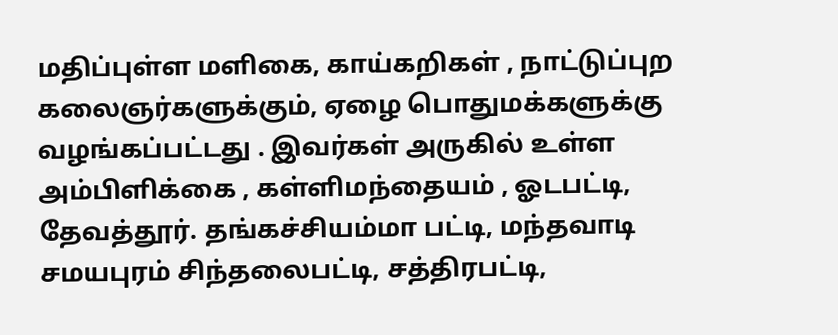மதிப்புள்ள மளிகை, காய்கறிகள் , நாட்டுப்புற கலைஞர்களுக்கும், ஏழை பொதுமக்களுக்கு வழங்கப்பட்டது . இவர்கள் அருகில் உள்ள அம்பிளிக்கை , கள்ளிமந்தையம் , ஓடபட்டி, தேவத்தூர். தங்கச்சியம்மா பட்டி, மந்தவாடி சமயபுரம் சிந்தலைபட்டி, சத்திரபட்டி,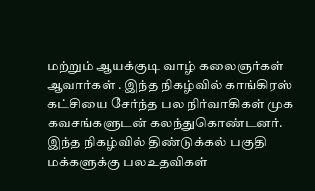மற்றும் ஆயக்குடி வாழ் கலைஞர்கள் ஆவார்கள் . இந்த நிகழ்வில் காங்கிரஸ் கட்சியை சேர்ந்த பல நிர்வாகிகள் முக கவசங்களுடன் கலந்துகொண்டனர். இந்த நிகழ்வில் திண்டுக்கல் பகுதி மக்களுக்கு பலஉதவிகள்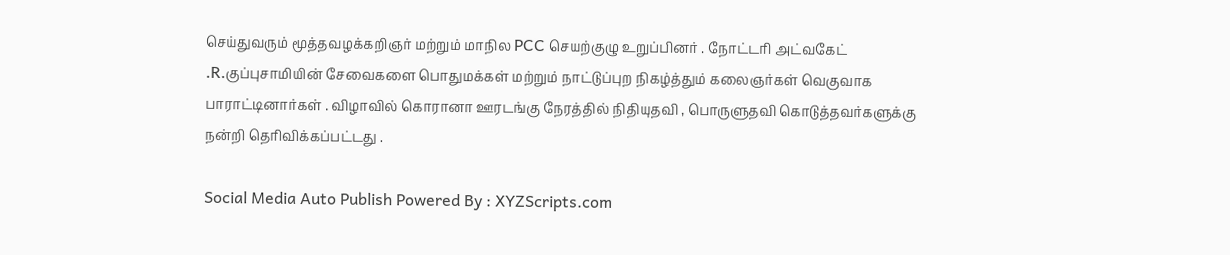செய்துவரும் மூத்தவழக்கறிஞர் மற்றும் மாநில PCC செயற்குழு உறுப்பினர் . நோட்டரி அட்வகேட் .R.குப்புசாமியின் சேவைகளை பொதுமக்கள் மற்றும் நாட்டுப்புற நிகழ்த்தும் கலைஞர்கள் வெகுவாக பாராட்டினார்கள் . விழாவில் கொரானா ஊரடங்கு நேரத்தில் நிதியுதவி , பொருளுதவி கொடுத்தவர்களுக்கு நன்றி தெரிவிக்கப்பட்டது .

Social Media Auto Publish Powered By : XYZScripts.com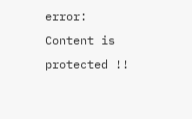error: Content is protected !!